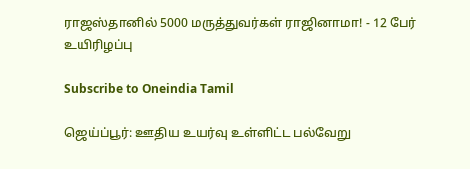ராஜஸ்தானில் 5000 மருத்துவர்கள் ராஜினாமா! - 12 பேர் உயிரிழப்பு

Subscribe to Oneindia Tamil

ஜெய்ப்பூர்: ஊதிய உயர்வு உள்ளிட்ட பல்வேறு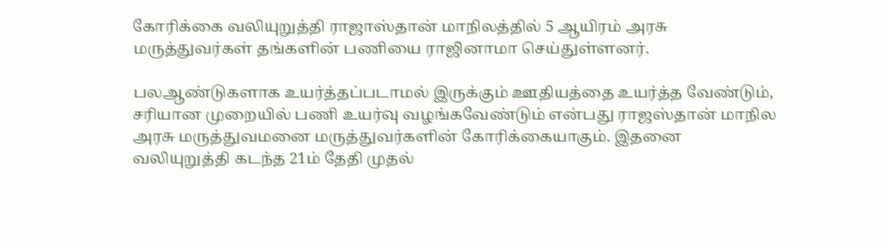கோரிக்கை வலியுறுத்தி ராஜாஸ்தான் மாநிலத்தில் 5 ஆயிரம் அரசு மருத்துவர்கள் தங்களின் பணியை ராஜினாமா செய்துள்ளனர்.

பலஆண்டுகளாக உயர்த்தப்படாமல் இருக்கும் ஊதியத்தை உயர்த்த வேண்டும், சரியான முறையில் பணி உயர்வு வழங்கவேண்டும் என்பது ராஜஸ்தான் மாநில அரசு மருத்துவமனை மருத்துவர்களின் கோரிக்கையாகும். இதனை வலியுறுத்தி கடந்த 21ம் தேதி முதல்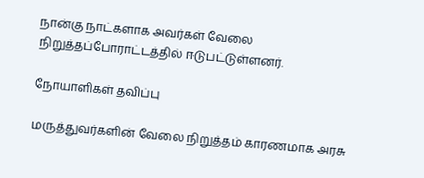நான்கு நாட்களாக அவர்கள் வேலை நிறுத்தப்போராட்டத்தில் ஈடுபட்டுள்ளனர்.

நோயாளிகள் தவிப்பு

மருத்துவர்களின் வேலை நிறுத்தம் காரணமாக அரசு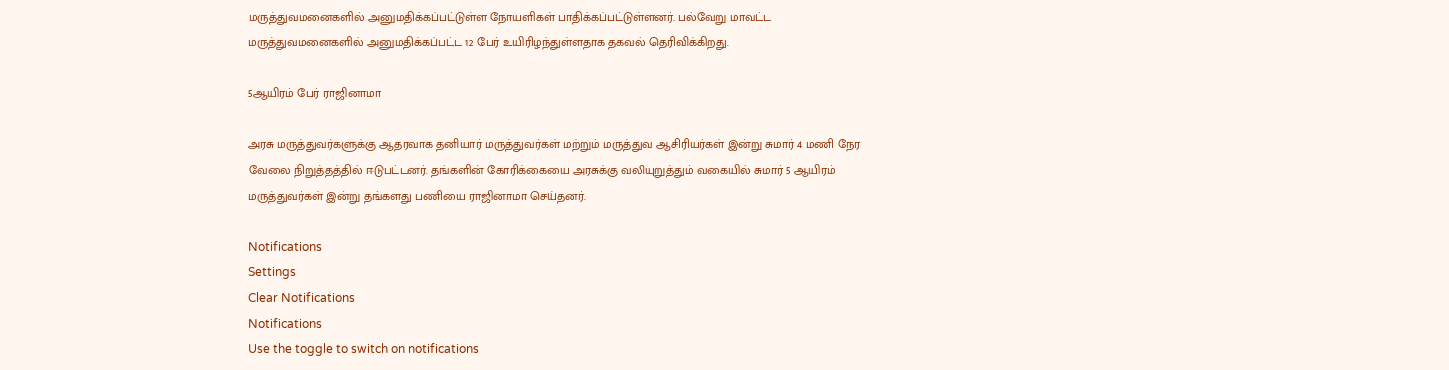மருத்துவமனைகளில் அனுமதிக்கப்பட்டுள்ள நோயளிகள் பாதிக்கப்பட்டுள்ளனர். பல்வேறு மாவட்ட மருத்துவமனைகளில் அனுமதிக்கப்பட்ட 12 பேர் உயிரிழந்துள்ளதாக தகவல் தெரிவிக்கிறது.

5ஆயிரம் பேர் ராஜினாமா

அரசு மருத்துவர்களுக்கு ஆதரவாக தனியார் மருத்துவர்கள் மற்றும் மருத்துவ ஆசிரியர்கள் இன்று சுமார் 4 மணி நேர வேலை நிறுத்தத்தில் ஈடுபட்டனர். தங்களின் கோரிக்கையை அரசுக்கு வலியுறுத்தும் வகையில் சுமார் 5 ஆயிரம் மருத்துவர்கள் இன்று தங்களது பணியை ராஜினாமா செய்தனர்.

Notifications
Settings
Clear Notifications
Notifications
Use the toggle to switch on notifications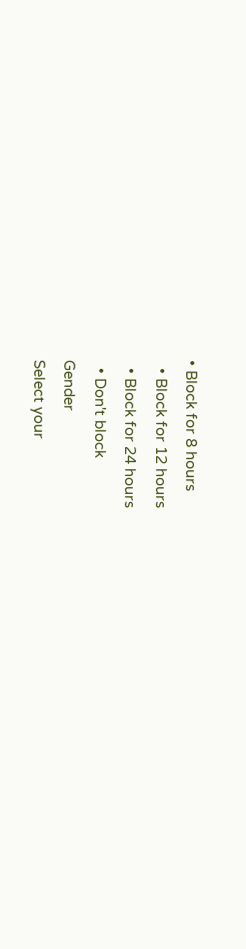• Block for 8 hours
  • Block for 12 hours
  • Block for 24 hours
  • Don't block
Gender
Select your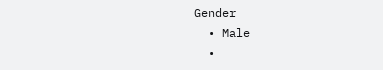Gender
  • Male
  •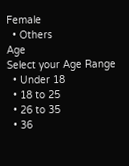Female
  • Others
Age
Select your Age Range
  • Under 18
  • 18 to 25
  • 26 to 35
  • 36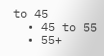to 45
  • 45 to 55
  • 55+